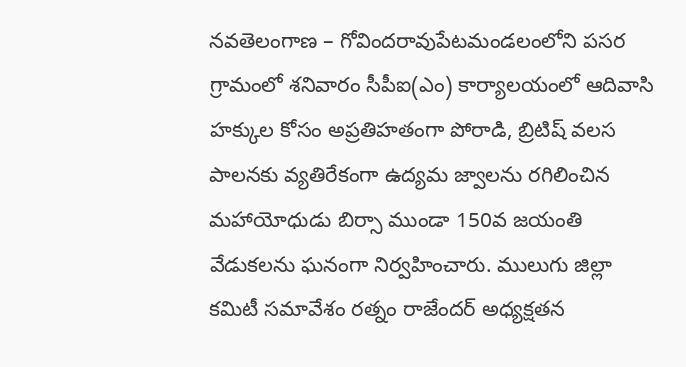నవతెలంగాణ – గోవిందరావుపేటమండలంలోని పసర గ్రామంలో శనివారం సీపీఐ(ఎం) కార్యాలయంలో ఆదివాసి హక్కుల కోసం అప్రతిహతంగా పోరాడి, బ్రిటిష్ వలస పాలనకు వ్యతిరేకంగా ఉద్యమ జ్వాలను రగిలించిన మహాయోధుడు బిర్సా ముండా 150వ జయంతి వేడుకలను ఘనంగా నిర్వహించారు. ములుగు జిల్లా కమిటీ సమావేశం రత్నం రాజేందర్ అధ్యక్షతన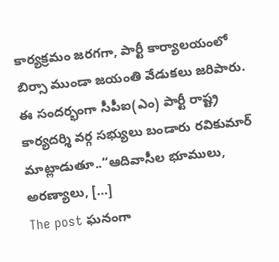కార్యక్రమం జరగగా, పార్టీ కార్యాలయంలో బిర్సా ముండా జయంతి వేడుకలు జరిపారు. ఈ సందర్భంగా సీపీఐ(ఎం) పార్టీ రాష్ట్ర కార్యదర్శి వర్గ సభ్యులు బండారు రవికుమార్ మాట్లాడుతూ..“ఆదివాసీల భూములు, అరణ్యాలు, […]
The post ఘనంగా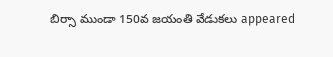బిర్సా ముండా 150వ జయంతి వేడుకలు appeared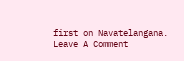first on Navatelangana.
Leave A Comment